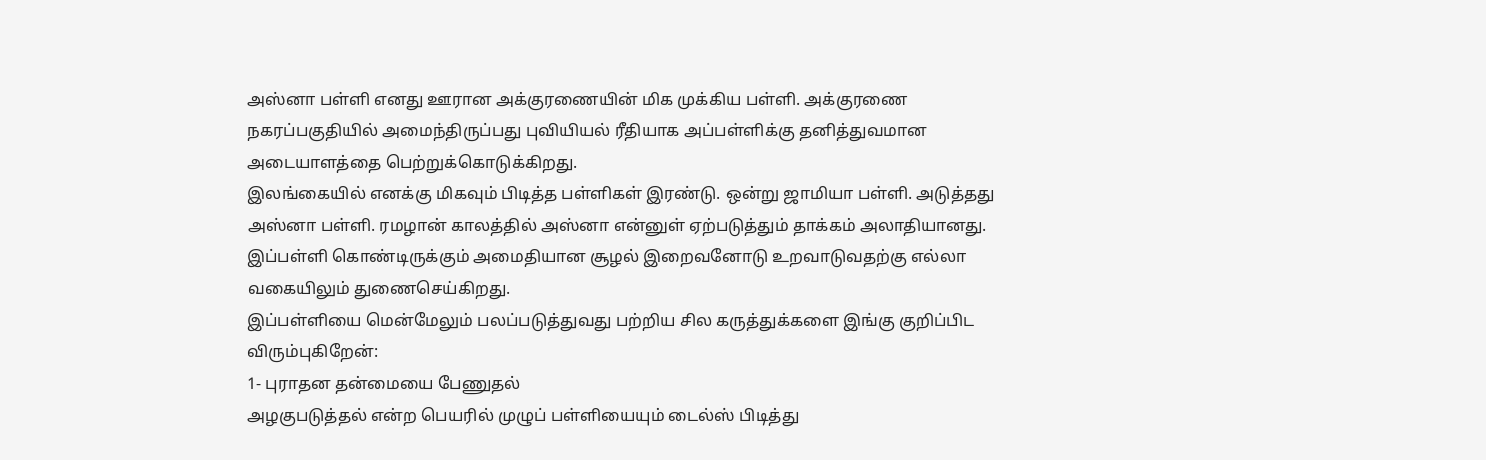அஸ்னா பள்ளி எனது ஊரான அக்குரணையின் மிக முக்கிய பள்ளி. அக்குரணை நகரப்பகுதியில் அமைந்திருப்பது புவியியல் ரீதியாக அப்பள்ளிக்கு தனித்துவமான அடையாளத்தை பெற்றுக்கொடுக்கிறது.
இலங்கையில் எனக்கு மிகவும் பிடித்த பள்ளிகள் இரண்டு. ஒன்று ஜாமியா பள்ளி. அடுத்தது அஸ்னா பள்ளி. ரமழான் காலத்தில் அஸ்னா என்னுள் ஏற்படுத்தும் தாக்கம் அலாதியானது. இப்பள்ளி கொண்டிருக்கும் அமைதியான சூழல் இறைவனோடு உறவாடுவதற்கு எல்லா வகையிலும் துணைசெய்கிறது.
இப்பள்ளியை மென்மேலும் பலப்படுத்துவது பற்றிய சில கருத்துக்களை இங்கு குறிப்பிட விரும்புகிறேன்:
1- புராதன தன்மையை பேணுதல்
அழகுபடுத்தல் என்ற பெயரில் முழுப் பள்ளியையும் டைல்ஸ் பிடித்து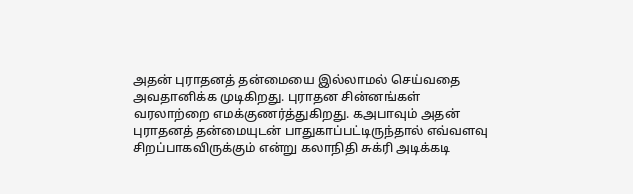அதன் புராதனத் தன்மையை இல்லாமல் செய்வதை அவதானிக்க முடிகிறது. புராதன சின்னங்கள் வரலாற்றை எமக்குணர்த்துகிறது. கஅபாவும் அதன் புராதனத் தன்மையுடன் பாதுகாப்பட்டிருந்தால் எவ்வளவு சிறப்பாகவிருக்கும் என்று கலாநிதி சுக்ரி அடிக்கடி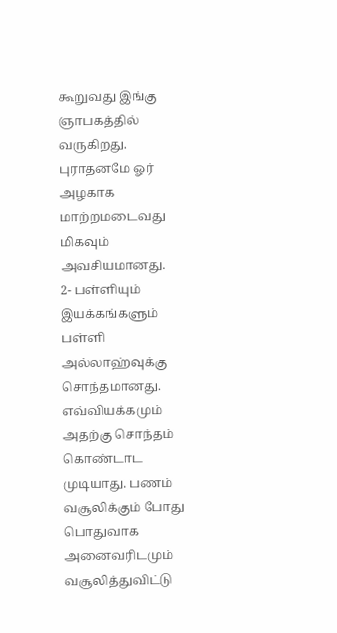கூறுவது இங்கு ஞாபகத்தில் வருகிறது. புராதனமே ஓர் அழகாக மாற்றமடைவது மிகவும் அவசியமானது.
2- பள்ளியும் இயக்கங்களும்
பள்ளி அல்லாஹ்வுக்கு சொந்தமானது. எவ்வியக்கமும் அதற்கு சொந்தம் கொண்டாட முடியாது. பணம் வசூலிக்கும் போது பொதுவாக அனைவரிடமும் வசூலித்துவிட்டு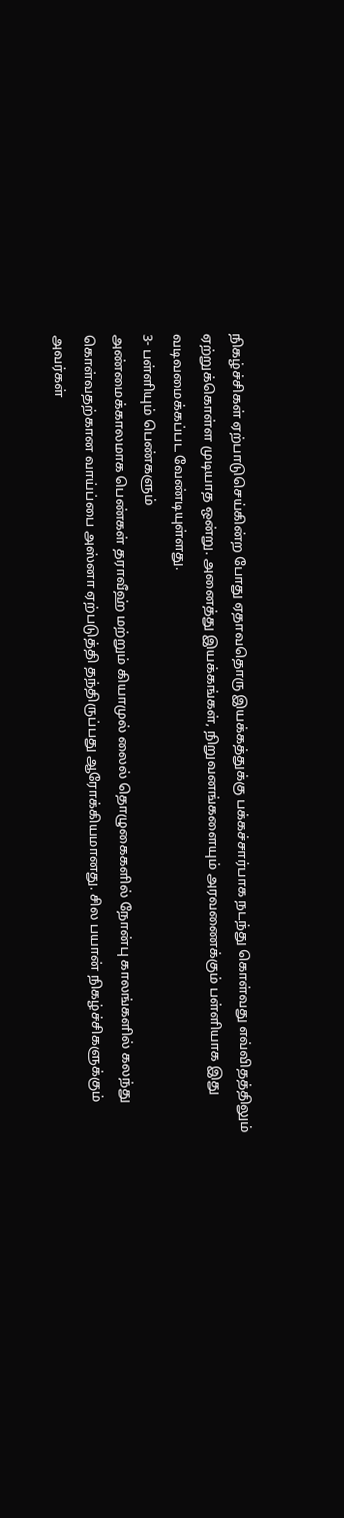நிகழ்ச்சிகள் ஏற்பாடுசெய்கின்ற போது ஏதாவதொரு இயக்கத்துக்கு பக்கச்சார்பாக நடந்து கொள்வது எவ்விதத்திலும் ஏற்றுக்கொள்ள முடியாத ஒன்று. அனைத்து இயக்கங்கள், நிறுவனங்களையும் அரவணைக்கும் பள்ளியாக இது வடிவமைக்கப்பட வேண்டியுள்ளது.
3- பள்ளியும் பெண்களும்
அண்மைக்காலமாக பெண்கள் தராவீஹ் மற்றும் கியாமுல் லைல் தொழுகைகளில் நோன்பு காலங்களில் கலந்து கொள்வதற்கான வாய்ப்பை அஸ்னா ஏற்படுத்தி தந்திருப்பது ஆரோக்கியமானது. சில பயான் நிகழ்ச்சிகளுக்கும் அவர்கள்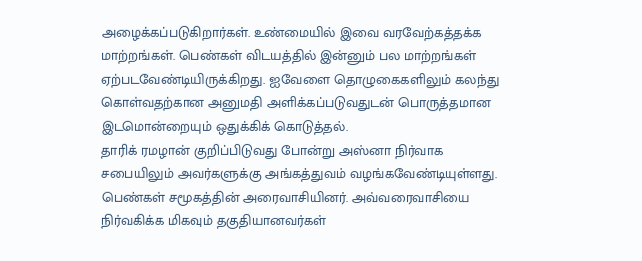அழைக்கப்படுகிறார்கள். உண்மையில் இவை வரவேற்கத்தக்க மாற்றங்கள். பெண்கள் விடயத்தில் இன்னும் பல மாற்றங்கள் ஏற்படவேண்டியிருக்கிறது. ஐவேளை தொழுகைகளிலும் கலந்து கொள்வதற்கான அனுமதி அளிக்கப்படுவதுடன் பொருத்தமான இடமொன்றையும் ஒதுக்கிக் கொடுத்தல்.
தாரிக் ரமழான் குறிப்பிடுவது போன்று அஸ்னா நிர்வாக சபையிலும் அவர்களுக்கு அங்கத்துவம் வழங்கவேண்டியுள்ளது. பெண்கள் சமூகத்தின் அரைவாசியினர். அவ்வரைவாசியை நிர்வகிக்க மிகவும் தகுதியானவர்கள்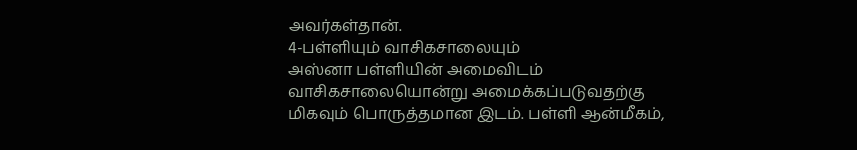அவர்கள்தான்.
4-பள்ளியும் வாசிகசாலையும்
அஸ்னா பள்ளியின் அமைவிடம் வாசிகசாலையொன்று அமைக்கப்படுவதற்கு மிகவும் பொருத்தமான இடம். பள்ளி ஆன்மீகம்,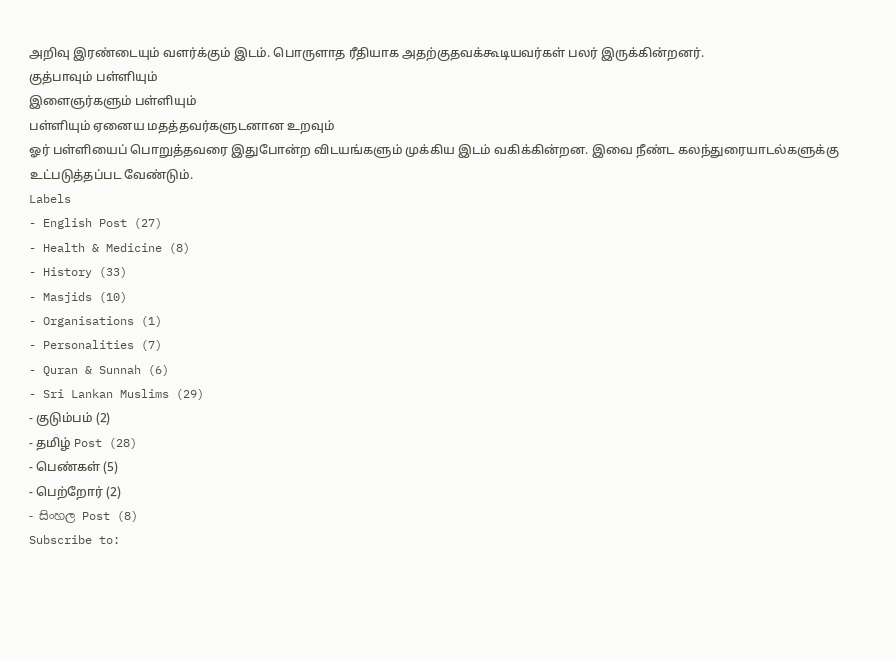அறிவு இரண்டையும் வளர்க்கும் இடம். பொருளாத ரீதியாக அதற்குதவக்கூடியவர்கள் பலர் இருக்கின்றனர்.
குத்பாவும் பள்ளியும்
இளைஞர்களும் பள்ளியும்
பள்ளியும் ஏனைய மதத்தவர்களுடனான உறவும்
ஓர் பள்ளியைப் பொறுத்தவரை இதுபோன்ற விடயங்களும் முக்கிய இடம் வகிக்கின்றன. இவை நீண்ட கலந்துரையாடல்களுக்கு உட்படுத்தப்பட வேண்டும்.
Labels
- English Post (27)
- Health & Medicine (8)
- History (33)
- Masjids (10)
- Organisations (1)
- Personalities (7)
- Quran & Sunnah (6)
- Sri Lankan Muslims (29)
- குடும்பம் (2)
- தமிழ் Post (28)
- பெண்கள் (5)
- பெற்றோர் (2)
- සිංහල Post (8)
Subscribe to: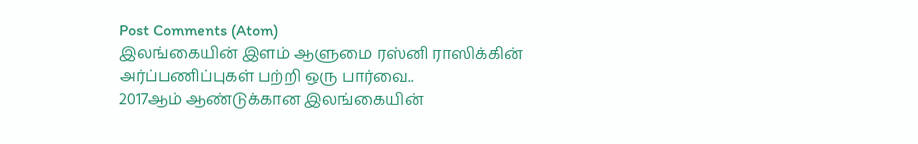Post Comments (Atom)
இலங்கையின் இளம் ஆளுமை ரஸ்னி ராஸிக்கின் அர்ப்பணிப்புகள் பற்றி ஒரு பார்வை..
2017ஆம் ஆண்டுக்கான இலங்கையின்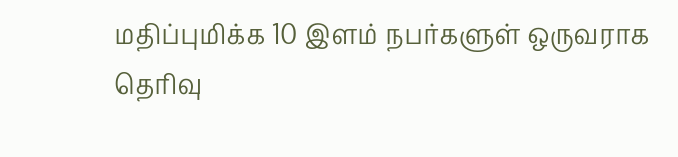மதிப்புமிக்க 10 இளம் நபர்களுள் ஒருவராக தெரிவு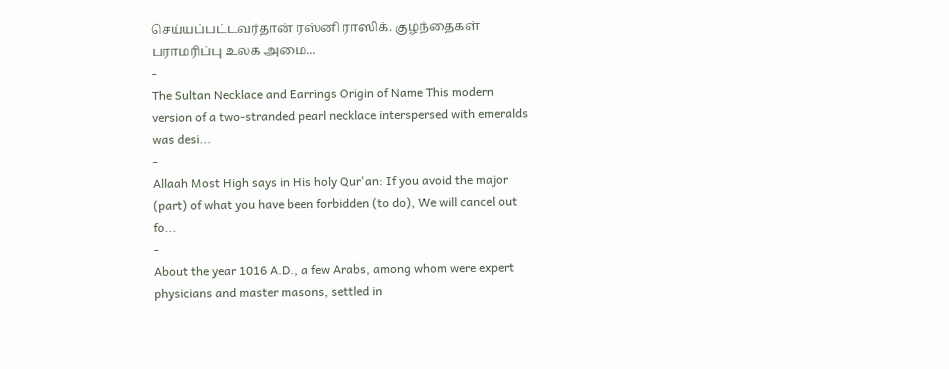செய்யப்பட்டவர்தான் ரஸ்னி ராஸிக். குழந்தைகள் பராமரிப்பு உலக அமை...
-
The Sultan Necklace and Earrings Origin of Name This modern version of a two-stranded pearl necklace interspersed with emeralds was desi...
-
Allaah Most High says in His holy Qur'an: If you avoid the major (part) of what you have been forbidden (to do), We will cancel out fo...
-
About the year 1016 A.D., a few Arabs, among whom were expert physicians and master masons, settled in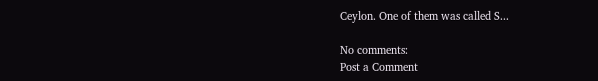Ceylon. One of them was called S...

No comments:
Post a Comment